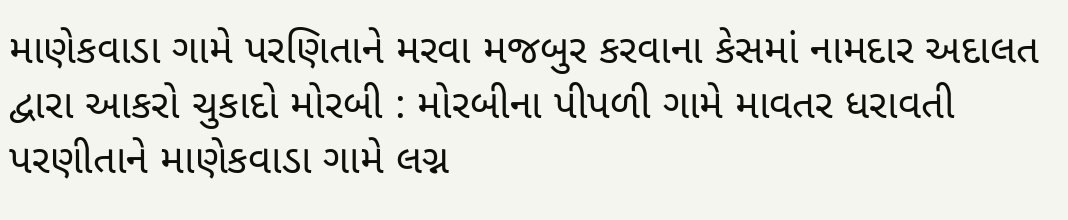માણેકવાડા ગામે પરણિતાને મરવા મજબુર કરવાના કેસમાં નામદાર અદાલત દ્વારા આકરો ચુકાદો મોરબી : મોરબીના પીપળી ગામે માવતર ધરાવતી પરણીતાને માણેકવાડા ગામે લગ્ન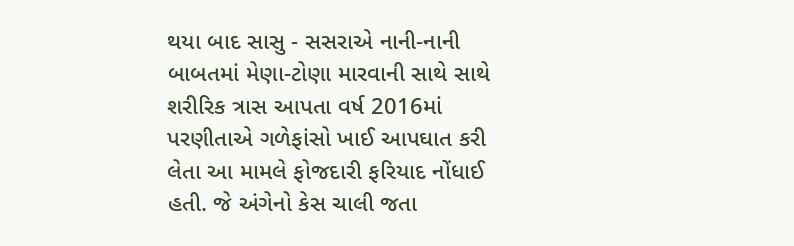થયા બાદ સાસુ - સસરાએ નાની-નાની બાબતમાં મેણા-ટોણા મારવાની સાથે સાથે શરીરિક ત્રાસ આપતા વર્ષ 2016માં પરણીતાએ ગળેફાંસો ખાઈ આપઘાત કરી લેતા આ મામલે ફોજદારી ફરિયાદ નોંધાઈ હતી. જે અંગેનો કેસ ચાલી જતા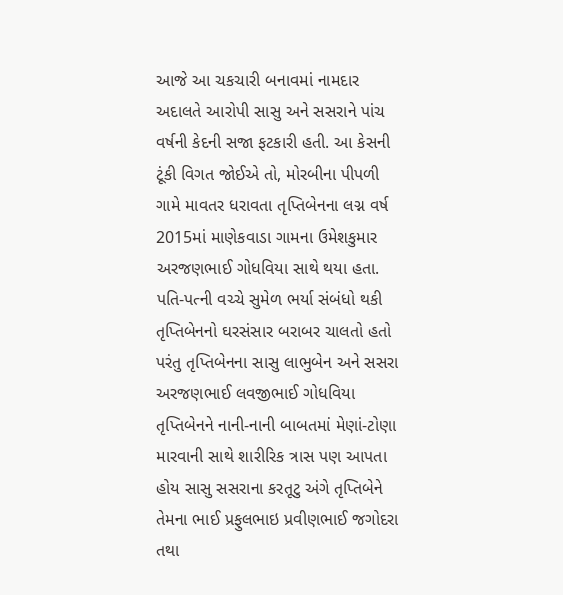આજે આ ચકચારી બનાવમાં નામદાર અદાલતે આરોપી સાસુ અને સસરાને પાંચ વર્ષની કેદની સજા ફટકારી હતી. આ કેસની ટૂંકી વિગત જોઈએ તો, મોરબીના પીપળી ગામે માવતર ધરાવતા તૃપ્તિબેનના લગ્ન વર્ષ 2015માં માણેકવાડા ગામના ઉમેશકુમાર અરજણભાઈ ગોધવિયા સાથે થયા હતા. પતિ-પત્ની વચ્ચે સુમેળ ભર્યા સંબંધો થકી તૃપ્તિબેનનો ઘરસંસાર બરાબર ચાલતો હતો પરંતુ તૃપ્તિબેનના સાસુ લાભુબેન અને સસરા અરજણભાઈ લવજીભાઈ ગોધવિયા તૃપ્તિબેનને નાની-નાની બાબતમાં મેણાં-ટોણા મારવાની સાથે શારીરિક ત્રાસ પણ આપતા હોય સાસુ સસરાના કરતૂટુ અંગે તૃપ્તિબેને તેમના ભાઈ પ્રફુલભાઇ પ્રવીણભાઈ જગોદરા તથા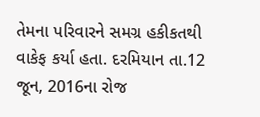તેમના પરિવારને સમગ્ર હકીકતથી વાકેફ કર્યા હતા. દરમિયાન તા.12 જૂન, 2016ના રોજ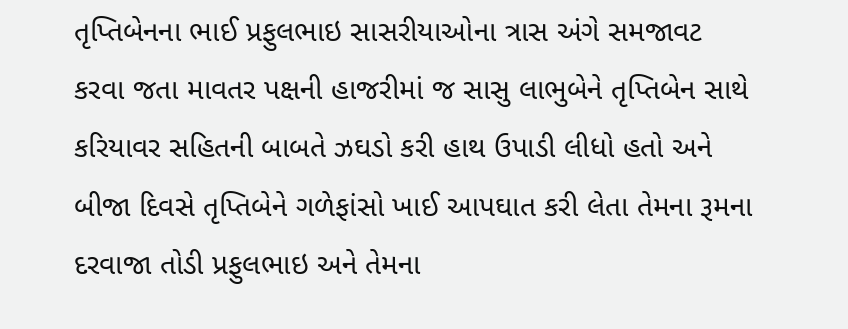તૃપ્તિબેનના ભાઈ પ્રફુલભાઇ સાસરીયાઓના ત્રાસ અંગે સમજાવટ કરવા જતા માવતર પક્ષની હાજરીમાં જ સાસુ લાભુબેને તૃપ્તિબેન સાથે કરિયાવર સહિતની બાબતે ઝઘડો કરી હાથ ઉપાડી લીધો હતો અને બીજા દિવસે તૃપ્તિબેને ગળેફાંસો ખાઈ આપઘાત કરી લેતા તેમના રૂમના દરવાજા તોડી પ્રફુલભાઇ અને તેમના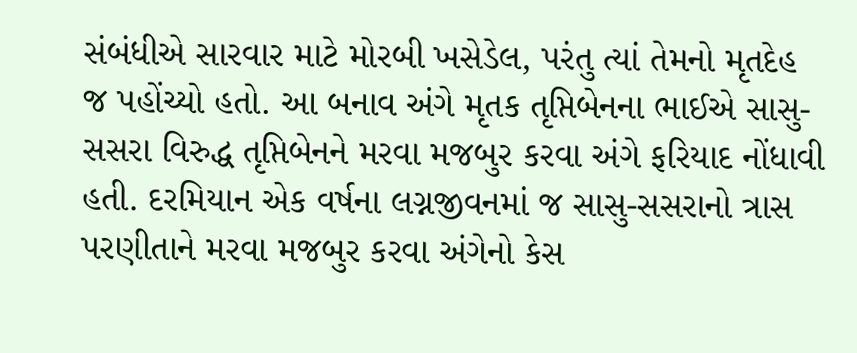સંબંધીએ સારવાર માટે મોરબી ખસેડેલ, પરંતુ ત્યાં તેમનો મૃતદેહ જ પહોંચ્યો હતો. આ બનાવ અંગે મૃતક તૃપ્તિબેનના ભાઈએ સાસુ-સસરા વિરુદ્ધ તૃપ્તિબેનને મરવા મજબુર કરવા અંગે ફરિયાદ નોંધાવી હતી. દરમિયાન એક વર્ષના લગ્નજીવનમાં જ સાસુ-સસરાનો ત્રાસ પરણીતાને મરવા મજબુર કરવા અંગેનો કેસ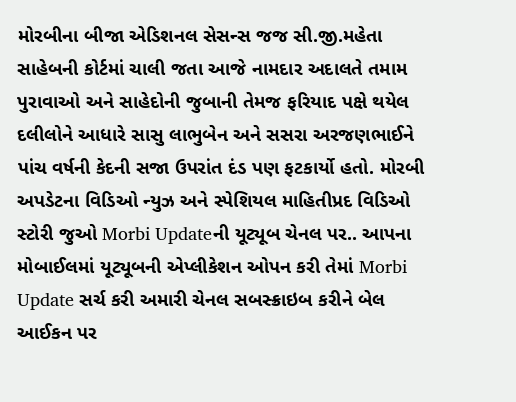મોરબીના બીજા એડિશનલ સેસન્સ જજ સી.જી.મહેતા સાહેબની કોર્ટમાં ચાલી જતા આજે નામદાર અદાલતે તમામ પુરાવાઓ અને સાહેદોની જુબાની તેમજ ફરિયાદ પક્ષે થયેલ દલીલોને આધારે સાસુ લાભુબેન અને સસરા અરજણભાઈને પાંચ વર્ષની કેદની સજા ઉપરાંત દંડ પણ ફટકાર્યો હતો. મોરબી અપડેટના વિડિઓ ન્યુઝ અને સ્પેશિયલ માહિતીપ્રદ વિડિઓ સ્ટોરી જુઓ Morbi Updateની યૂટ્યૂબ ચેનલ પર.. આપના મોબાઈલમાં યૂટ્યૂબની એપ્લીકેશન ઓપન કરી તેમાં Morbi Update સર્ચ કરી અમારી ચેનલ સબસ્ક્રાઇબ કરીને બેલ આઈકન પર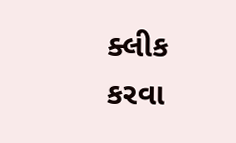ક્લીક કરવા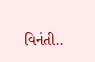વિનંતી..